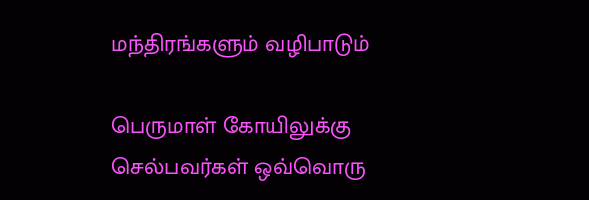மந்திரங்களும் வழிபாடும்

பெருமாள் கோயிலுக்கு செல்பவர்கள் ஒவ்வொரு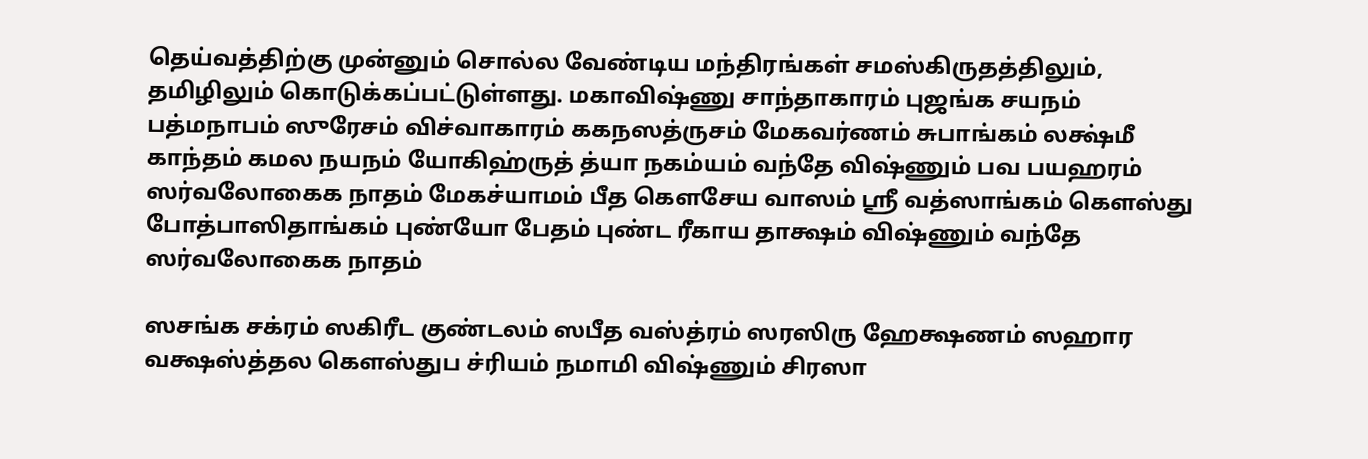தெய்வத்திற்கு முன்னும் சொல்ல வேண்டிய மந்திரங்கள் சமஸ்கிருதத்திலும், தமிழிலும் கொடுக்கப்பட்டுள்ளது. மகாவிஷ்ணு சாந்தாகாரம் புஜங்க சயநம் பத்மநாபம் ஸுரேசம் விச்வாகாரம் ககநஸத்ருசம் மேகவர்ணம் சுபாங்கம் லக்ஷ்மீ காந்தம் கமல நயநம் யோகிஹ்ருத் த்யா நகம்யம் வந்தே விஷ்ணும் பவ பயஹரம் ஸர்வலோகைக நாதம் மேகச்யாமம் பீத கௌசேய வாஸம் ஸ்ரீ வத்ஸாங்கம் கௌஸ்து போத்பாஸிதாங்கம் புண்யோ பேதம் புண்ட ரீகாய தாக்ஷம் விஷ்ணும் வந்தே ஸர்வலோகைக நாதம்

ஸசங்க சக்ரம் ஸகிரீட குண்டலம் ஸபீத வஸ்த்ரம் ஸரஸிரு ஹேக்ஷணம் ஸஹார வக்ஷஸ்த்தல கௌஸ்துப ச்ரியம் நமாமி விஷ்ணும் சிரஸா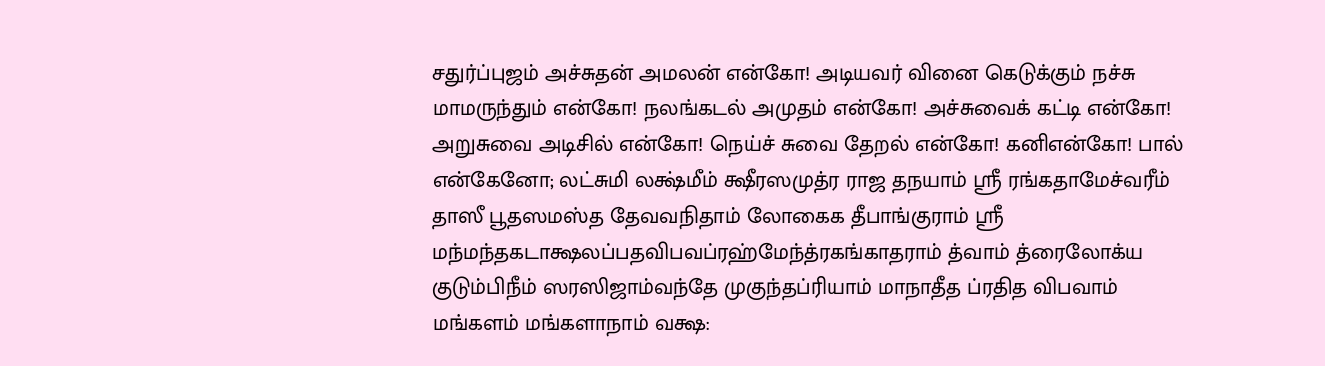சதுர்ப்புஜம் அச்சுதன் அமலன் என்கோ! அடியவர் வினை கெடுக்கும் நச்சு மாமருந்தும் என்கோ! நலங்கடல் அமுதம் என்கோ! அச்சுவைக் கட்டி என்கோ! அறுசுவை அடிசில் என்கோ! நெய்ச் சுவை தேறல் என்கோ! கனிஎன்கோ! பால் என்கேனோ; லட்சுமி லக்ஷ்மீம் க்ஷீரஸமுத்ர ராஜ தநயாம் ஸ்ரீ ரங்கதாமேச்வரீம் தாஸீ பூதஸமஸ்த தேவவநிதாம் லோகைக தீபாங்குராம் ஸ்ரீ மந்மந்தகடாக்ஷலப்பதவிபவப்ரஹ்மேந்த்ரகங்காதராம் த்வாம் த்ரைலோக்ய குடும்பிநீம் ஸரஸிஜாம்வந்தே முகுந்தப்ரியாம் மாநாதீத ப்ரதித விபவாம் மங்களம் மங்களாநாம் வக்ஷ: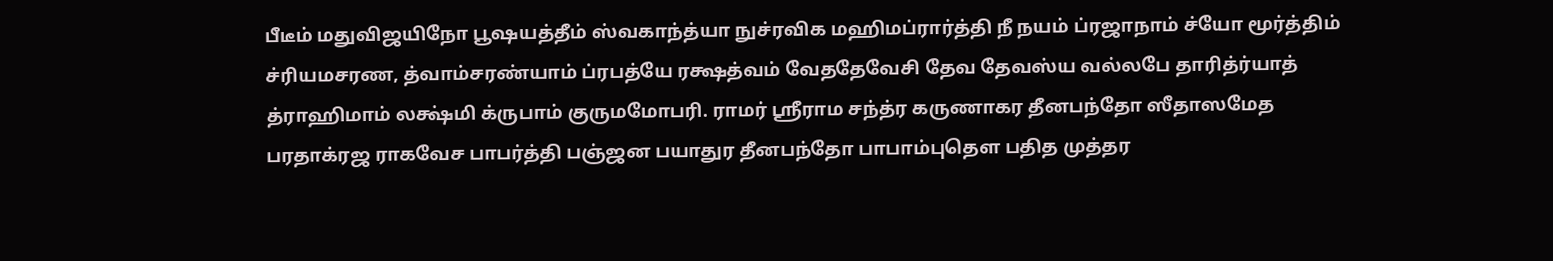பீடீம் மதுவிஜயிநோ பூஷயத்தீம் ஸ்வகாந்த்யா நுச்ரவிக மஹிமப்ரார்த்தி நீ நயம் ப்ரஜாநாம் ச்யோ மூர்த்திம் ச்ரியமசரண, த்வாம்சரண்யாம் ப்ரபத்யே ரக்ஷத்வம் வேததேவேசி தேவ தேவஸ்ய வல்லபே தாரித்ர்யாத் த்ராஹிமாம் லக்ஷ்மி க்ருபாம் குருமமோபரி. ராமர் ஸ்ரீராம சந்த்ர கருணாகர தீனபந்தோ ஸீதாஸமேத பரதாக்ரஜ ராகவேச பாபர்த்தி பஞ்ஜன பயாதுர தீனபந்தோ பாபாம்புதௌ பதித முத்தர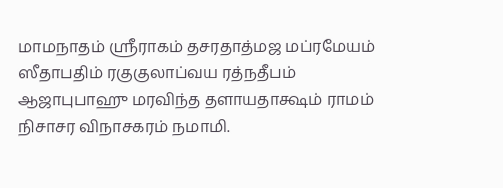மாமநாதம் ஸ்ரீராகம் தசரதாத்மஜ மப்ரமேயம் ஸீதாபதிம் ரகுகுலாப்வய ரத்நதீபம் ஆஜாபுபாஹு மரவிந்த தளாயதாக்ஷம் ராமம் நிசாசர விநாசகரம் நமாமி.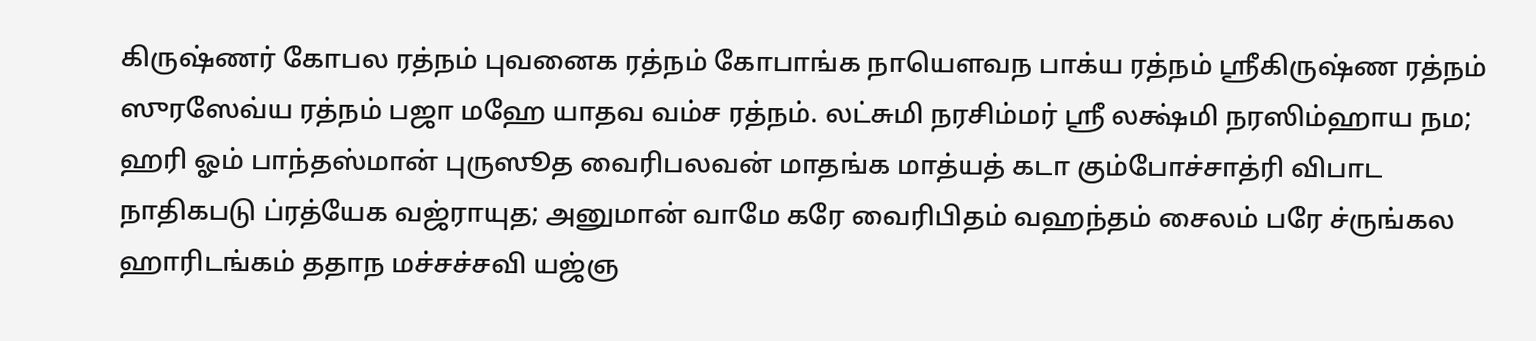கிருஷ்ணர் கோபல ரத்நம் புவனைக ரத்நம் கோபாங்க நாயௌவந பாக்ய ரத்நம் ஸ்ரீகிருஷ்ண ரத்நம் ஸுரஸேவ்ய ரத்நம் பஜா மஹே யாதவ வம்ச ரத்நம். லட்சுமி நரசிம்மர் ஸ்ரீ லக்ஷ்மி நரஸிம்ஹாய நம; ஹரி ஓம் பாந்தஸ்மான் புருஸூத வைரிபலவன் மாதங்க மாத்யத் கடா கும்போச்சாத்ரி விபாட நாதிகபடு ப்ரத்யேக வஜ்ராயுத; அனுமான் வாமே கரே வைரிபிதம் வஹந்தம் சைலம் பரே ச்ருங்கல ஹாரிடங்கம் ததாந மச்சச்சவி யஜ்ஞ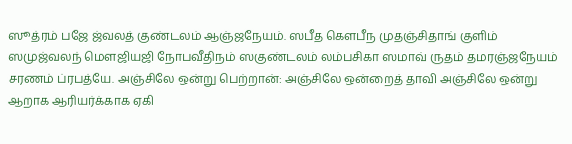ஸூத்ரம் பஜே ஜ்வலத் குண்டலம் ஆஞ்ஜநேயம். ஸபீத கௌபீந முதஞ்சிதாங் குளிம் ஸமுஜ்வலந் மௌஜியஜி நோபவீதிநம் ஸகுண்டலம் லம்பசிகா ஸமாவ் ருதம் தமரஞ்ஜநேயம் சரணம் ப்ரபத்யே. அஞ்சிலே ஒன்று பெற்றான்: அஞ்சிலே ஒன்றைத் தாவி அஞ்சிலே ஒன்று ஆறாக ஆரியர்க்காக ஏகி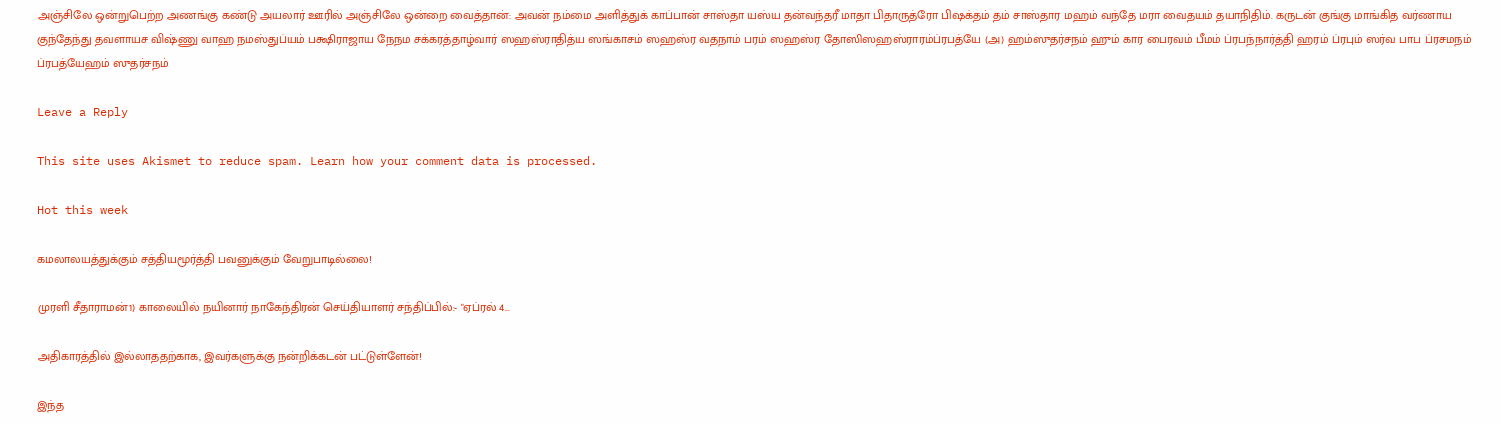அஞ்சிலே ஒன்றுபெற்ற அணங்கு கண்டு அயலார் ஊரில் அஞ்சிலே ஒன்றை வைத்தான்: அவன் நம்மை அளித்துக் காப்பான் சாஸ்தா யஸ்ய தன்வந்தரீ மாதா பிதாருத்ரோ பிஷக்தம் தம் சாஸ்தார மஹம் வந்தே மரா வைதயம் தயாநிதிம். கருடன் குங்கு மாங்கித வர்ணாய குந்தேந்து தவளாயச விஷ்ணு வாஹ நமஸ்துப்யம் பக்ஷிராஜாய நேநம சக்கரத்தாழ்வார் ஸஹஸ்ராதித்ய ஸங்காசம் ஸஹஸ்ர வதநாம் பரம் ஸஹஸ்ர தோஸிஸஹஸ்ராரம்ப்ரபத்யே (அ) ஹம்ஸுதர்சநம் ஹும் கார பைரவம் பீமம் ப்ரபந்நார்த்தி ஹரம் ப்ரபும் ஸர்வ பாப ப்ரசமநம் ப்ரபத்யேஹம் ஸுதர்சநம்

Leave a Reply

This site uses Akismet to reduce spam. Learn how your comment data is processed.

Hot this week

கமலாலயத்துக்கும் சத்தியமூர்த்தி பவனுக்கும் வேறுபாடில்லை!

முரளி சீதாராமன்1) காலையில் நயினார் நாகேந்திரன் செய்தியாளர் சந்திப்பில்:- "ஏப்ரல் 4...

அதிகாரத்தில் இல்லாததற்காக, இவர்களுக்கு நன்றிக்கடன் பட்டுள்ளேன்!

இந்த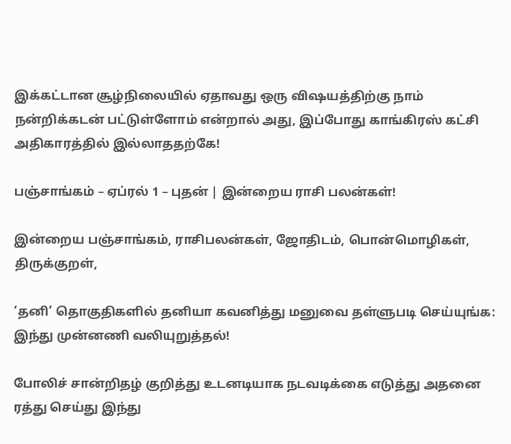இக்கட்டான சூழ்நிலையில் ஏதாவது ஒரு விஷயத்திற்கு நாம் நன்றிக்கடன் பட்டுள்ளோம் என்றால் அது, இப்போது காங்கிரஸ் கட்சி அதிகாரத்தில் இல்லாததற்கே!

பஞ்சாங்கம் – ஏப்ரல் 1 – புதன் | இன்றைய ராசி பலன்கள்!

இன்றைய பஞ்சாங்கம், ராசிபலன்கள், ஜோதிடம், பொன்மொழிகள், திருக்குறள்,

‘தனி’ தொகுதிகளில் தனியா கவனித்து மனுவை தள்ளுபடி செய்யுங்க: இந்து முன்னணி வலியுறுத்தல்!

போலிச் சான்றிதழ் குறித்து உடனடியாக நடவடிக்கை எடுத்து அதனை ரத்து செய்து இந்து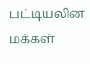பட்டியலின மக்கள்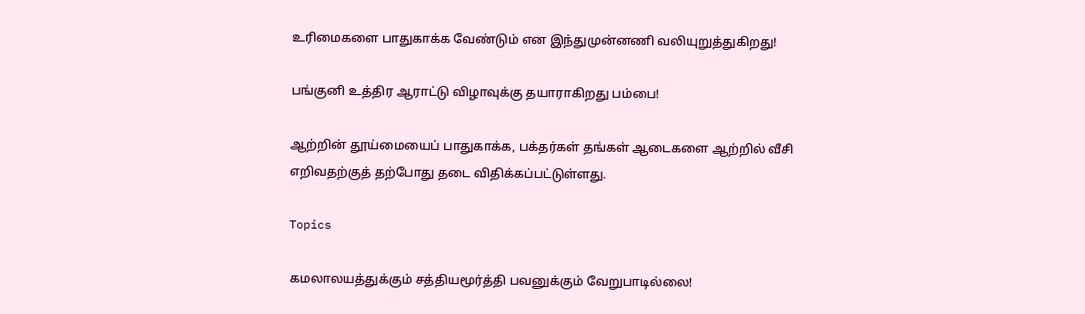உரிமைகளை பாதுகாக்க வேண்டும் என இந்துமுன்னணி வலியுறுத்துகிறது!

பங்குனி உத்திர ஆராட்டு விழாவுக்கு தயாராகிறது பம்பை!

ஆற்றின் தூய்மையைப் பாதுகாக்க, பக்தர்கள் தங்கள் ஆடைகளை ஆற்றில் வீசி எறிவதற்குத் தற்போது தடை விதிக்கப்பட்டுள்ளது.

Topics

கமலாலயத்துக்கும் சத்தியமூர்த்தி பவனுக்கும் வேறுபாடில்லை!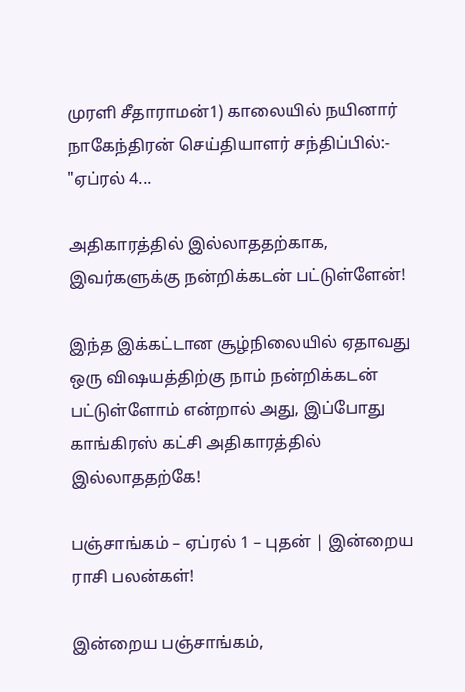முரளி சீதாராமன்1) காலையில் நயினார் நாகேந்திரன் செய்தியாளர் சந்திப்பில்:- "ஏப்ரல் 4...

அதிகாரத்தில் இல்லாததற்காக, இவர்களுக்கு நன்றிக்கடன் பட்டுள்ளேன்!

இந்த இக்கட்டான சூழ்நிலையில் ஏதாவது ஒரு விஷயத்திற்கு நாம் நன்றிக்கடன் பட்டுள்ளோம் என்றால் அது, இப்போது காங்கிரஸ் கட்சி அதிகாரத்தில் இல்லாததற்கே!

பஞ்சாங்கம் – ஏப்ரல் 1 – புதன் | இன்றைய ராசி பலன்கள்!

இன்றைய பஞ்சாங்கம்,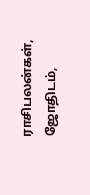ராசிபலன்கள், ஜோதிடம்,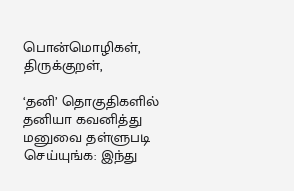பொன்மொழிகள், திருக்குறள்,

‘தனி’ தொகுதிகளில் தனியா கவனித்து மனுவை தள்ளுபடி செய்யுங்க: இந்து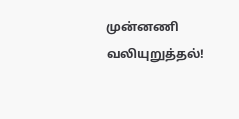முன்னணி வலியுறுத்தல்!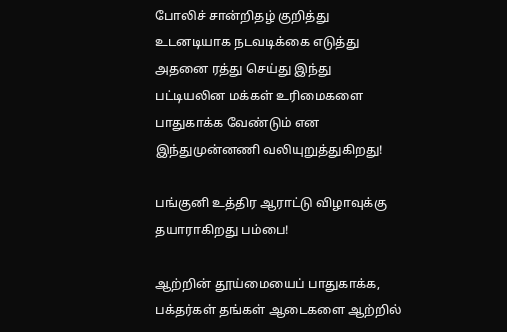போலிச் சான்றிதழ் குறித்து உடனடியாக நடவடிக்கை எடுத்து அதனை ரத்து செய்து இந்து பட்டியலின மக்கள் உரிமைகளை பாதுகாக்க வேண்டும் என இந்துமுன்னணி வலியுறுத்துகிறது!

பங்குனி உத்திர ஆராட்டு விழாவுக்கு தயாராகிறது பம்பை!

ஆற்றின் தூய்மையைப் பாதுகாக்க, பக்தர்கள் தங்கள் ஆடைகளை ஆற்றில்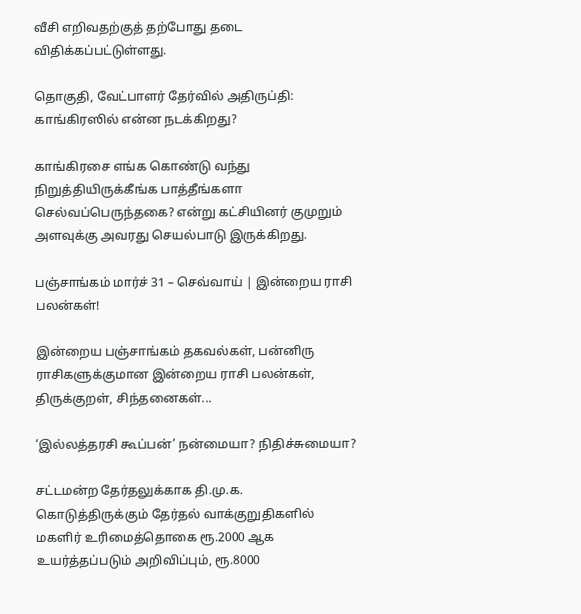வீசி எறிவதற்குத் தற்போது தடை விதிக்கப்பட்டுள்ளது.

தொகுதி, வேட்பாளர் தேர்வில் அதிருப்தி: காங்கிரஸில் என்ன நடக்கிறது?

காங்கிரசை எங்க கொண்டு வந்து நிறுத்தியிருக்கீங்க பாத்தீங்களா செல்வப்பெருந்தகை? என்று கட்சியினர் குமுறும் அளவுக்கு அவரது செயல்பாடு இருக்கிறது.

பஞ்சாங்கம் மார்ச் 31 – செவ்வாய் | இன்றைய ராசி பலன்கள்!

இன்றைய பஞ்சாங்கம் தகவல்கள், பன்னிரு ராசிகளுக்குமான இன்றைய ராசி பலன்கள், திருக்குறள், சிந்தனைகள்...

‘இல்லத்தரசி கூப்பன்’ நன்மையா? நிதிச்சுமையா?

சட்டமன்ற தேர்தலுக்காக தி.மு.க. கொடுத்திருக்கும் தேர்தல் வாக்குறுதிகளில் மகளிர் உரிமைத்தொகை ரூ.2000 ஆக உயர்த்தப்படும் அறிவிப்பும், ரூ.8000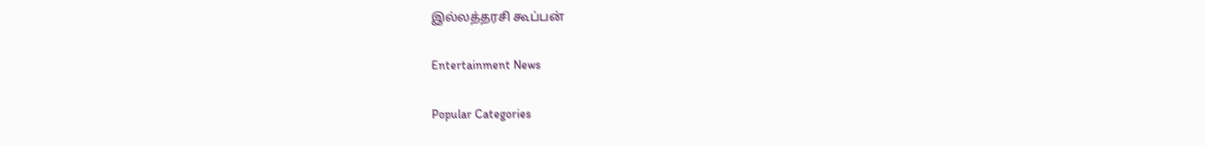இல்லத்தரசி கூப்பன்

Entertainment News

Popular Categories